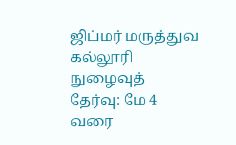ஜிப்மர் மருத்துவ கல்லூரி நுழைவுத் தேர்வு: மே 4 வரை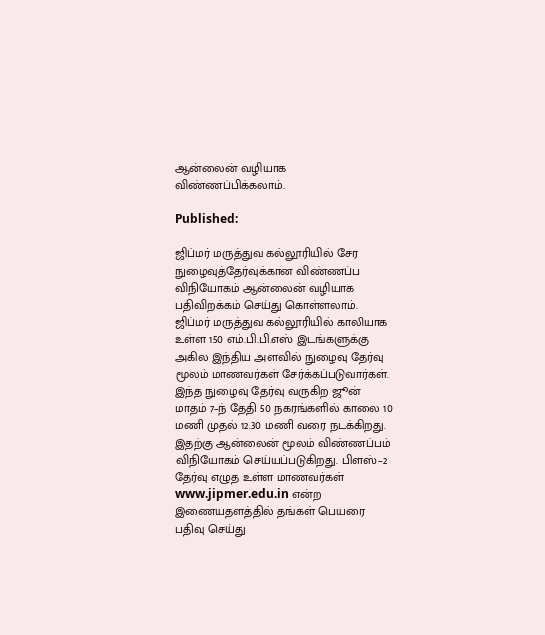ஆன்லைன் வழியாக விண்ணப்பிக்கலாம்.

Published:

ஜிப்மர் மருத்துவ கல்லூரியில் சேர நுழைவுத்தேர்வுக்கான விண்ணப்ப விநியோகம் ஆன்லைன் வழியாக பதிவிறக்கம் செய்து கொள்ளலாம். ஜிப்மர் மருத்துவ கல்லூரியில் காலியாக உள்ள 150 எம்.பி.பி.எஸ் இடங்களுக்கு அகில இந்திய அளவில் நுழைவு தேர்வு மூலம் மாணவர்கள் சேர்க்கப்படுவார்கள்.  இந்த நுழைவு தேர்வு வருகிற ஜூன் மாதம் 7–ந் தேதி 50 நகரங்களில் காலை 10 மணி முதல் 12.30 மணி வரை நடக்கிறது. இதற்கு ஆன்லைன் மூலம் விண்ணப்பம் விநியோகம் செய்யப்படுகிறது. பிளஸ்–2 தேர்வு எழுத உள்ள மாணவர்கள் www.jipmer.edu.in என்ற இணையதளத்தில் தங்கள் பெயரை பதிவு செய்து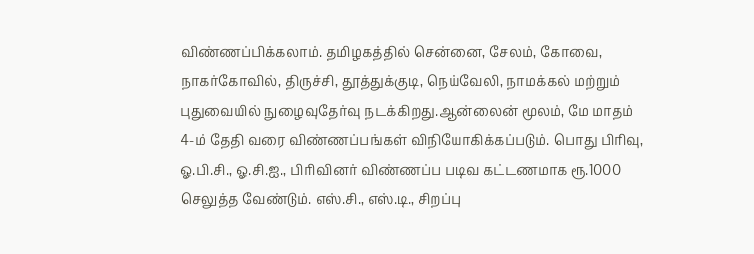விண்ணப்பிக்கலாம். தமிழகத்தில் சென்னை, சேலம், கோவை, நாகர்கோவில், திருச்சி, தூத்துக்குடி, நெய்வேலி, நாமக்கல் மற்றும் புதுவையில் நுழைவுதேர்வு நடக்கிறது.ஆன்லைன் மூலம், மே மாதம் 4-ம் தேதி வரை விண்ணப்பங்கள் விநியோகிக்கப்படும். பொது பிரிவு, ஓ.பி.சி., ஓ.சி.ஐ., பிரிவினர் விண்ணப்ப படிவ கட்டணமாக ரூ.1000 செலுத்த வேண்டும். எஸ்.சி., எஸ்.டி., சிறப்பு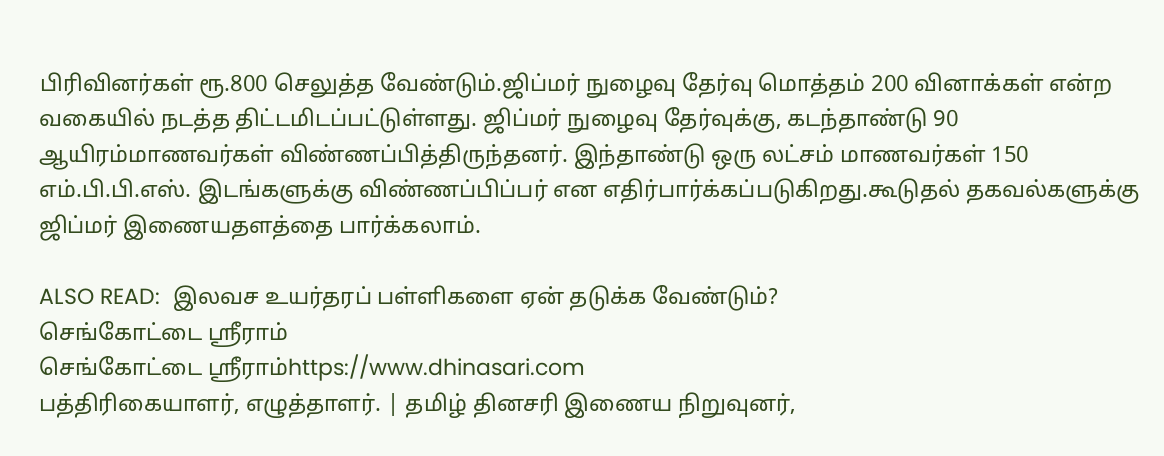பிரிவினர்கள் ரூ.800 செலுத்த வேண்டும்.ஜிப்மர் நுழைவு தேர்வு மொத்தம் 200 வினாக்கள் என்ற வகையில் நடத்த திட்டமிடப்பட்டுள்ளது. ஜிப்மர் நுழைவு தேர்வுக்கு, கடந்தாண்டு 90 ஆயிரம்மாணவர்கள் விண்ணப்பித்திருந்தனர். இந்தாண்டு ஒரு லட்சம் மாணவர்கள் 150 எம்.பி.பி.எஸ். இடங்களுக்கு விண்ணப்பிப்பர் என எதிர்பார்க்கப்படுகிறது.கூடுதல் தகவல்களுக்கு ஜிப்மர் இணையதளத்தை பார்க்கலாம்.

ALSO READ:  இலவச உயர்தரப் பள்ளிகளை ஏன் தடுக்க வேண்டும்?
செங்கோட்டை ஸ்ரீராம்
செங்கோட்டை ஸ்ரீராம்https://www.dhinasari.com
பத்திரிகையாளர், எழுத்தாளர். | தமிழ் தினசரி இணைய நிறுவுனர்,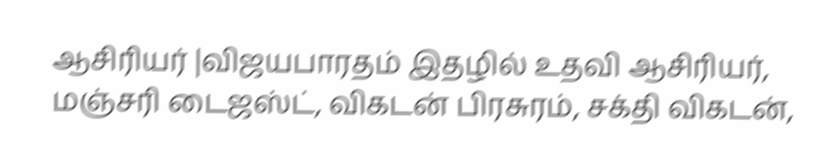ஆசிரியர் |விஜயபாரதம் இதழில் உதவி ஆசிரியர், மஞ்சரி டைஜஸ்ட், விகடன் பிரசுரம், சக்தி விகடன்,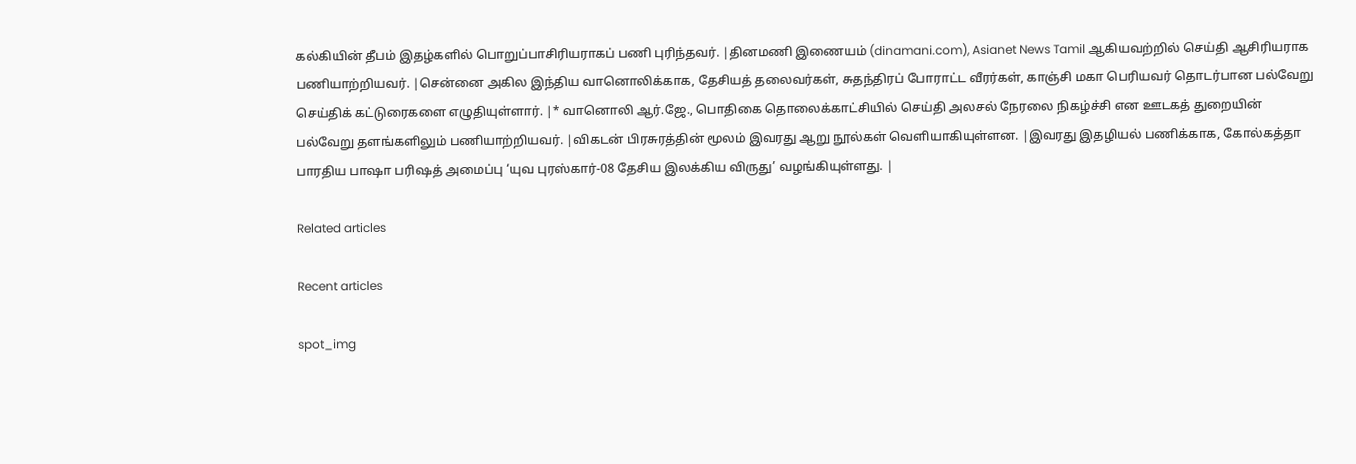கல்கியின் தீபம் இதழ்களில் பொறுப்பாசிரியராகப் பணி புரிந்தவர். |தினமணி இணையம் (dinamani.com), Asianet News Tamil ஆகியவற்றில் செய்தி ஆசிரியராக பணியாற்றியவர். |சென்னை அகில இந்திய வானொலிக்காக, தேசியத் தலைவர்கள், சுதந்திரப் போராட்ட வீரர்கள், காஞ்சி மகா பெரியவர் தொடர்பான பல்வேறு செய்திக் கட்டுரைகளை எழுதியுள்ளார். |* வானொலி ஆர்.ஜே., பொதிகை தொலைக்காட்சியில் செய்தி அலசல் நேரலை நிகழ்ச்சி என ஊடகத் துறையின் பல்வேறு தளங்களிலும் பணியாற்றியவர். |விகடன் பிரசுரத்தின் மூலம் இவரது ஆறு நூல்கள் வெளியாகியுள்ளன. |இவரது இதழியல் பணிக்காக, கோல்கத்தா பாரதிய பாஷா பரிஷத் அமைப்பு ‘யுவ புரஸ்கார்-08 தேசிய இலக்கிய விருது’ வழங்கியுள்ளது. |

Related articles

Recent articles

spot_img